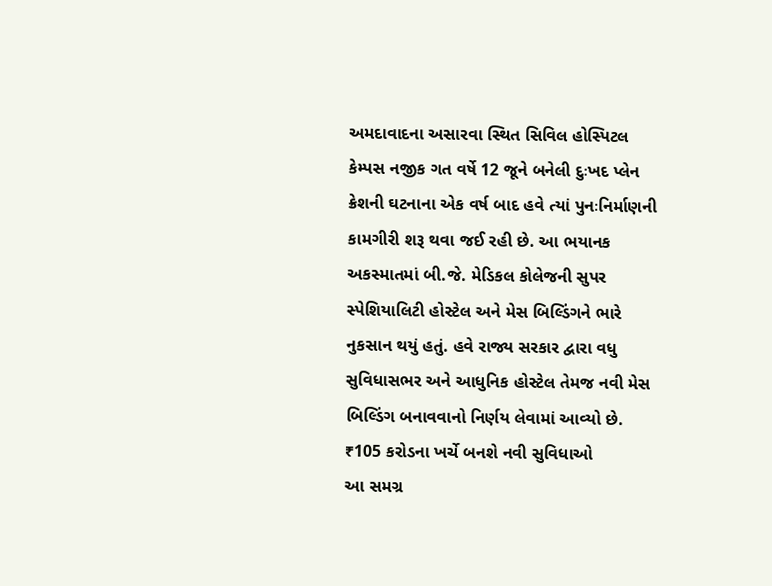અમદાવાદના અસારવા સ્થિત સિવિલ હોસ્પિટલ કેમ્પસ નજીક ગત વર્ષે 12 જૂને બનેલી દુઃખદ પ્લેન ક્રેશની ઘટનાના એક વર્ષ બાદ હવે ત્યાં પુનઃનિર્માણની કામગીરી શરૂ થવા જઈ રહી છે. આ ભયાનક અકસ્માતમાં બી.જે. મેડિકલ કોલેજની સુપર સ્પેશિયાલિટી હોસ્ટેલ અને મેસ બિલ્ડિંગને ભારે નુકસાન થયું હતું. હવે રાજ્ય સરકાર દ્વારા વધુ સુવિધાસભર અને આધુનિક હોસ્ટેલ તેમજ નવી મેસ બિલ્ડિંગ બનાવવાનો નિર્ણય લેવામાં આવ્યો છે.
₹105 કરોડના ખર્ચે બનશે નવી સુવિધાઓ
આ સમગ્ર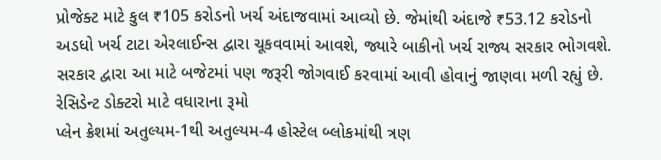પ્રોજેક્ટ માટે કુલ ₹105 કરોડનો ખર્ચ અંદાજવામાં આવ્યો છે. જેમાંથી અંદાજે ₹53.12 કરોડનો અડધો ખર્ચ ટાટા એરલાઈન્સ દ્વારા ચૂકવવામાં આવશે, જ્યારે બાકીનો ખર્ચ રાજ્ય સરકાર ભોગવશે. સરકાર દ્વારા આ માટે બજેટમાં પણ જરૂરી જોગવાઈ કરવામાં આવી હોવાનું જાણવા મળી રહ્યું છે.
રેસિડેન્ટ ડોક્ટરો માટે વધારાના રૂમો
પ્લેન ક્રેશમાં અતુલ્યમ-1થી અતુલ્યમ-4 હોસ્ટેલ બ્લોકમાંથી ત્રણ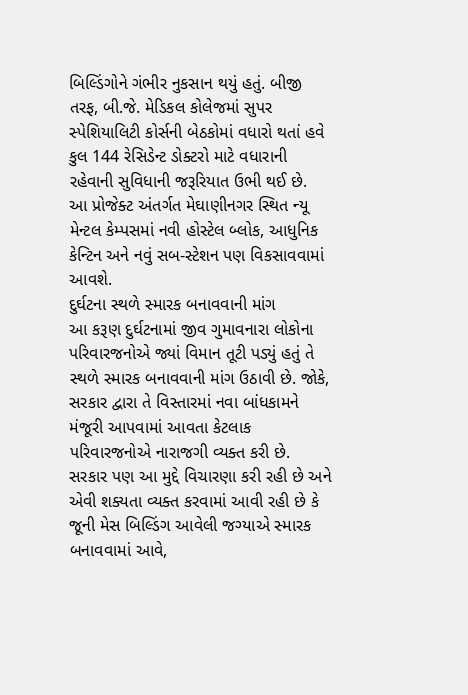બિલ્ડિંગોને ગંભીર નુકસાન થયું હતું. બીજી તરફ, બી.જે. મેડિકલ કોલેજમાં સુપર સ્પેશિયાલિટી કોર્સની બેઠકોમાં વધારો થતાં હવે કુલ 144 રેસિડેન્ટ ડોક્ટરો માટે વધારાની રહેવાની સુવિધાની જરૂરિયાત ઉભી થઈ છે.
આ પ્રોજેક્ટ અંતર્ગત મેઘાણીનગર સ્થિત ન્યૂ મેન્ટલ કેમ્પસમાં નવી હોસ્ટેલ બ્લોક, આધુનિક કેન્ટિન અને નવું સબ-સ્ટેશન પણ વિકસાવવામાં આવશે.
દુર્ઘટના સ્થળે સ્મારક બનાવવાની માંગ
આ કરૂણ દુર્ઘટનામાં જીવ ગુમાવનારા લોકોના પરિવારજનોએ જ્યાં વિમાન તૂટી પડ્યું હતું તે સ્થળે સ્મારક બનાવવાની માંગ ઉઠાવી છે. જોકે, સરકાર દ્વારા તે વિસ્તારમાં નવા બાંધકામને મંજૂરી આપવામાં આવતા કેટલાક પરિવારજનોએ નારાજગી વ્યક્ત કરી છે.
સરકાર પણ આ મુદ્દે વિચારણા કરી રહી છે અને એવી શક્યતા વ્યક્ત કરવામાં આવી રહી છે કે જૂની મેસ બિલ્ડિંગ આવેલી જગ્યાએ સ્મારક બનાવવામાં આવે,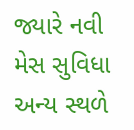જ્યારે નવી મેસ સુવિધા અન્ય સ્થળે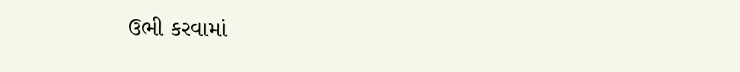ઉભી કરવામાં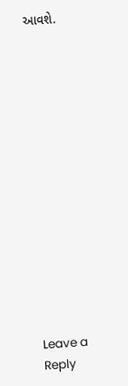આવશે.














Leave a Reply